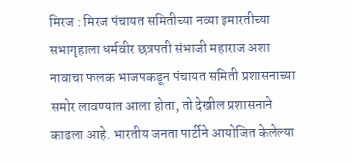मिरज : मिरज पंचायत समितीच्या नव्या इमारतीच्या सभागृहाला धर्मवीर छत्रपती संभाजी महाराज अशा नावाचा फलक भाजपकडून पंचायत समिती प्रशासनाच्या समोर लावण्यात आला होता, तो देखील प्रशासनाने काढला आहे. भारतीय जनता पार्टीने आयोजित केलेल्या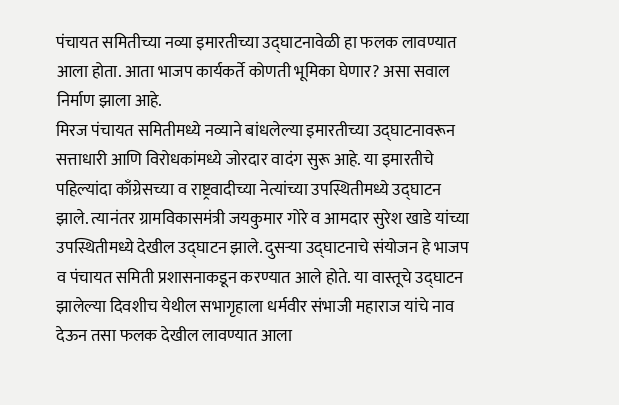पंचायत समितीच्या नव्या इमारतीच्या उद्घाटनावेळी हा फलक लावण्यात आला होता. आता भाजप कार्यकर्ते कोणती भूमिका घेणार? असा सवाल निर्माण झाला आहे.
मिरज पंचायत समितीमध्ये नव्याने बांधलेल्या इमारतीच्या उद्घाटनावरून सत्ताधारी आणि विरोधकांमध्ये जोरदार वादंग सुरू आहे. या इमारतीचे पहिल्यांदा काँग्रेसच्या व राष्ट्रवादीच्या नेत्यांच्या उपस्थितीमध्ये उद्घाटन झाले. त्यानंतर ग्रामविकासमंत्री जयकुमार गोरे व आमदार सुरेश खाडे यांच्या उपस्थितीमध्ये देखील उद्घाटन झाले. दुसऱ्या उद्घाटनाचे संयोजन हे भाजप व पंचायत समिती प्रशासनाकडून करण्यात आले होते. या वास्तूचे उद्घाटन झालेल्या दिवशीच येथील सभागृहाला धर्मवीर संभाजी महाराज यांचे नाव देऊन तसा फलक देखील लावण्यात आला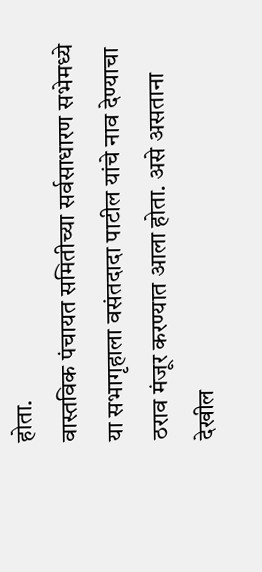होता.
वास्तविक पंचायत समितीच्या सर्वसाधारण सभेमध्ये या सभागृहाला वसंतदादा पाटील यांचे नाव देण्याचा ठराव मंजूर करण्यात आला होता. असे असताना देखील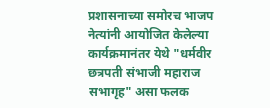प्रशासनाच्या समोरच भाजप नेत्यांनी आयोजित केलेल्या कार्यक्रमानंतर येथे "धर्मवीर छत्रपती संभाजी महाराज सभागृह" असा फलक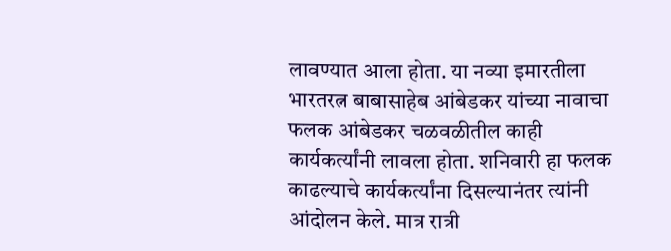लावण्यात आला होता. या नव्या इमारतीला भारतरत्न बाबासाहेब आंबेडकर यांच्या नावाचा फलक आंबेडकर चळवळीतील काही कार्यकर्त्यांनी लावला होता. शनिवारी हा फलक काढल्याचे कार्यकर्त्यांना दिसल्यानंतर त्यांनी आंदोलन केले. मात्र रात्री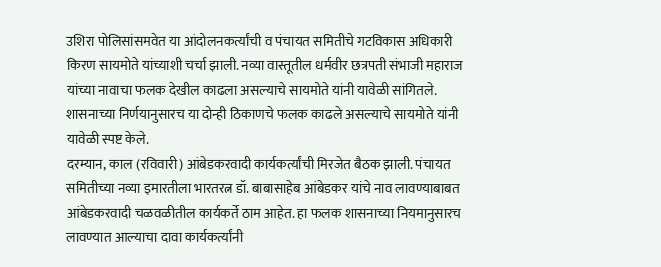उशिरा पोलिसांसमवेत या आंदोलनकर्त्यांची व पंचायत समितीचे गटविकास अधिकारी किरण सायमोते यांच्याशी चर्चा झाली. नव्या वास्तूतील धर्मवीर छत्रपती संभाजी महाराज यांच्या नावाचा फलक देखील काढला असल्याचे सायमोते यांनी यावेळी सांगितले. शासनाच्या निर्णयानुसारच या दोन्ही ठिकाणचे फलक काढले असल्याचे सायमोते यांनी यावेळी स्पष्ट केले.
दरम्यान, काल (रविवारी) आंबेडकरवादी कार्यकर्त्यांची मिरजेत बैठक झाली. पंचायत समितीच्या नव्या इमारतीला भारतरत्न डॉ. बाबासाहेब आंबेडकर यांचे नाव लावण्याबाबत आंबेडकरवादी चळवळीतील कार्यकर्ते ठाम आहेत. हा फलक शासनाच्या नियमानुसारच लावण्यात आल्याचा दावा कार्यकर्त्यांनी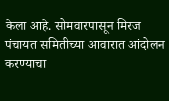केला आहे. सोमवारपासून मिरज पंचायत समितीच्या आवारात आंदोलन करण्याचा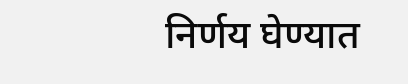निर्णय घेण्यात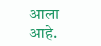आला आहे.